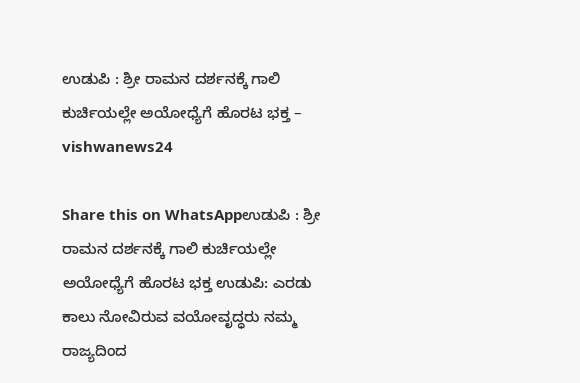ಉಡುಪಿ : ಶ್ರೀ ರಾಮನ ದರ್ಶನಕ್ಕೆ ಗಾಲಿ ಕುರ್ಚಿಯಲ್ಲೇ ಅಯೋಧ್ಯೆಗೆ ಹೊರಟ ಭಕ್ತ – vishwanews24

Share this on WhatsAppಉಡುಪಿ : ಶ್ರೀ ರಾಮನ ದರ್ಶನಕ್ಕೆ ಗಾಲಿ ಕುರ್ಚಿಯಲ್ಲೇ ಅಯೋಧ್ಯೆಗೆ ಹೊರಟ ಭಕ್ತ ಉಡುಪಿ: ಎರಡು ಕಾಲು ನೋವಿರುವ ವಯೋವೃದ್ಧರು ನಮ್ಮ ರಾಜ್ಯದಿಂದ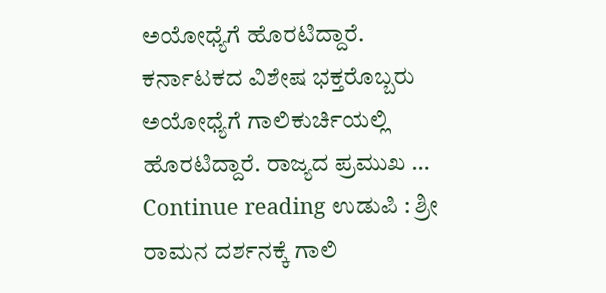ಅಯೋಧ್ಯೆಗೆ ಹೊರಟಿದ್ದಾರೆ. ಕರ್ನಾಟಕದ ವಿಶೇಷ ಭಕ್ತರೊಬ್ಬರು ಅಯೋಧ್ಯೆಗೆ ಗಾಲಿಕುರ್ಚಿಯಲ್ಲಿ ಹೊರಟಿದ್ದಾರೆ. ರಾಜ್ಯದ ಪ್ರಮುಖ … Continue reading ಉಡುಪಿ : ಶ್ರೀ ರಾಮನ ದರ್ಶನಕ್ಕೆ ಗಾಲಿ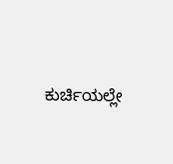ಕುರ್ಚಿಯಲ್ಲೇ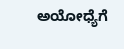ಅಯೋಧ್ಯೆಗೆ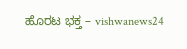ಹೊರಟ ಭಕ್ತ – vishwanews24